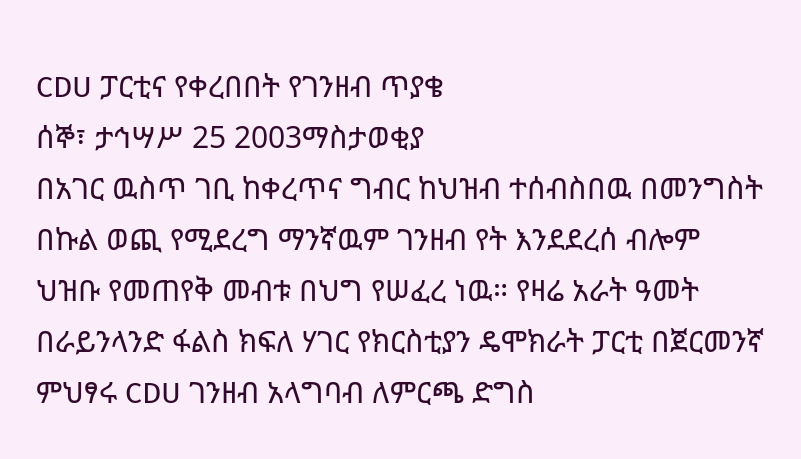CDU ፓርቲና የቀረበበት የገንዘብ ጥያቄ
ሰኞ፣ ታኅሣሥ 25 2003ማስታወቂያ
በአገር ዉስጥ ገቢ ከቀረጥና ግብር ከህዝብ ተሰብስበዉ በመንግስት በኩል ወጪ የሚደረግ ማንኛዉም ገንዘብ የት እንደደረሰ ብሎም ህዝቡ የመጠየቅ መብቱ በህግ የሠፈረ ነዉ። የዛሬ አራት ዓመት በራይንላንድ ፋልስ ክፍለ ሃገር የክርስቲያን ዴሞክራት ፓርቲ በጀርመንኛ ምህፃሩ CDU ገንዘብ አላግባብ ለምርጫ ድግስ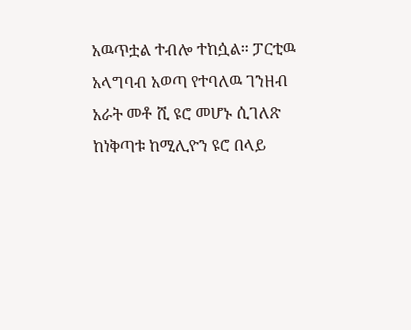አዉጥቷል ተብሎ ተከሷል። ፓርቲዉ አላግባብ አወጣ የተባለዉ ገንዘብ አራት መቶ ሺ ዩሮ መሆኑ ሲገለጽ ከነቅጣቱ ከሚሊዮን ዩሮ በላይ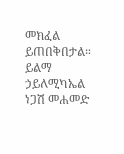መክፈል ይጠበቅበታል።
ይልማ ኃይለሚካኤል
ነጋሽ መሐመድ